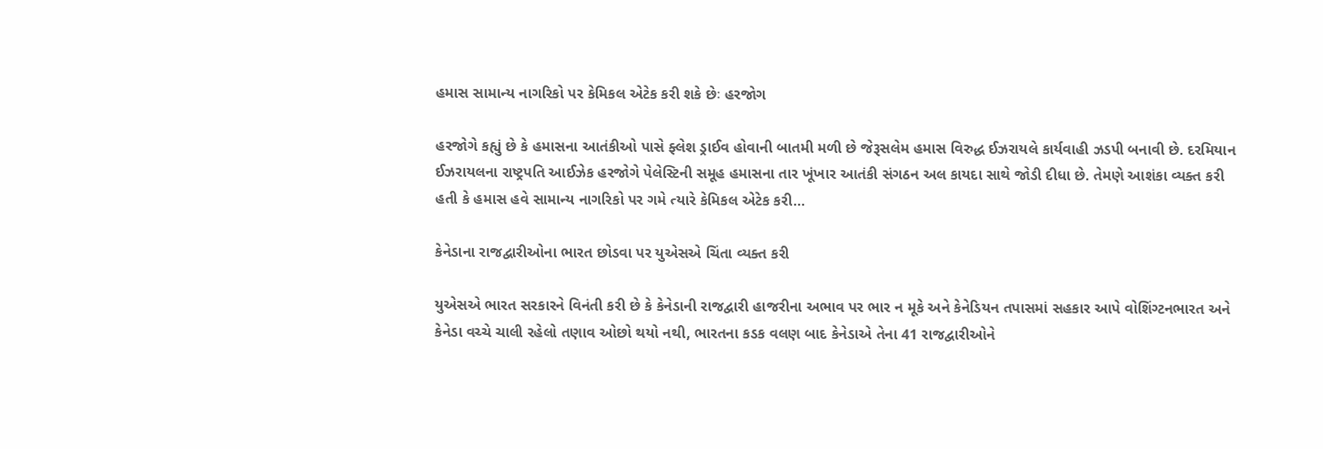હમાસ સામાન્ય નાગરિકો પર કેમિકલ એટેક કરી શકે છેઃ હરજોગ

હરજોગે કહ્યું છે કે હમાસના આતંકીઓ પાસે ફ્લેશ ડ્રાઈવ હોવાની બાતમી મળી છે જેરૂસલેમ હમાસ વિરુદ્ધ ઈઝરાયલે કાર્યવાહી ઝડપી બનાવી છે. દરમિયાન ઈઝરાયલના રાષ્ટ્રપતિ આઈઝેક હરજોગે પેલેસ્ટિની સમૂહ હમાસના તાર ખૂંખાર આતંકી સંગઠન અલ કાયદા સાથે જોડી દીધા છે. તેમણે આશંકા વ્યક્ત કરી હતી કે હમાસ હવે સામાન્ય નાગરિકો પર ગમે ત્યારે કેમિકલ એટેક કરી…

કેનેડાના રાજદ્વારીઓના ભારત છોડવા પર યુએસએ ચિંતા વ્યક્ત કરી

યુએસએ ભારત સરકારને વિનંતી કરી છે કે કેનેડાની રાજદ્વારી હાજરીના અભાવ પર ભાર ન મૂકે અને કેનેડિયન તપાસમાં સહકાર આપે વોશિંગ્ટનભારત અને કેનેડા વચ્ચે ચાલી રહેલો તણાવ ઓછો થયો નથી, ભારતના કડક વલણ બાદ કેનેડાએ તેના 41 રાજદ્વારીઓને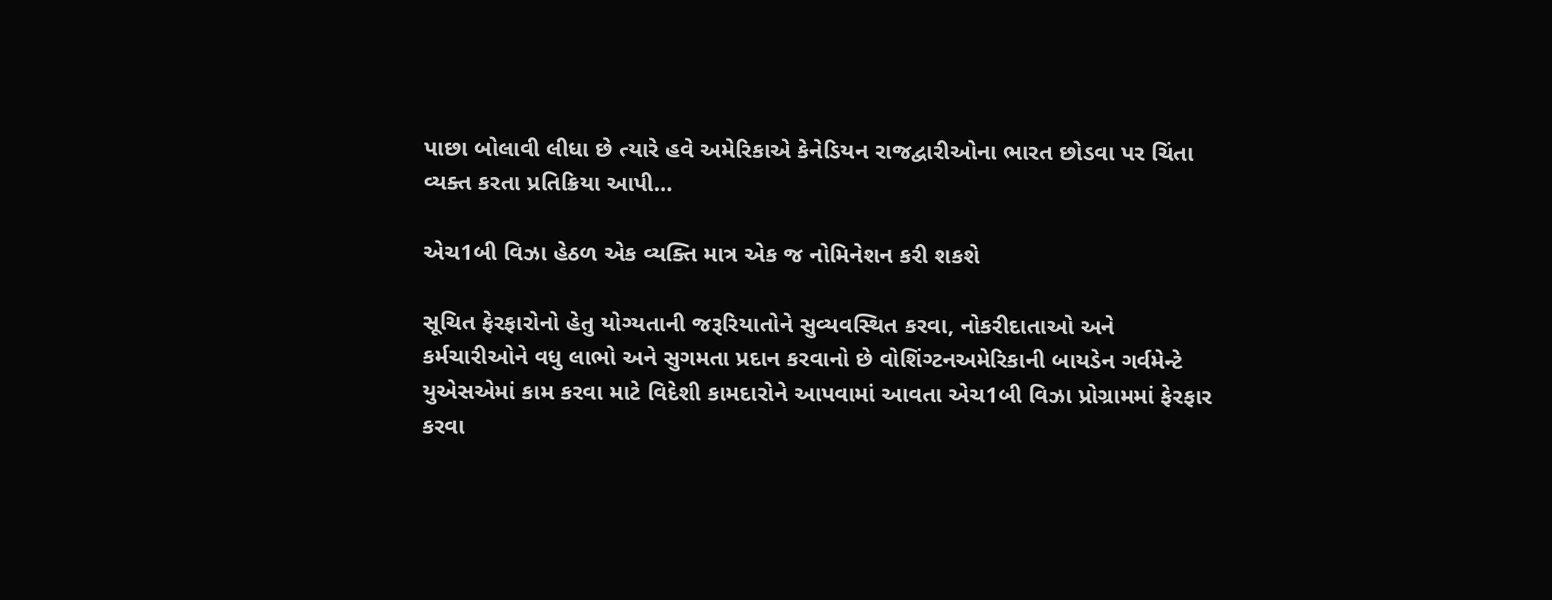પાછા બોલાવી લીધા છે ત્યારે હવે અમેરિકાએ કેનેડિયન રાજદ્વારીઓના ભારત છોડવા પર ચિંતા વ્યક્ત કરતા પ્રતિક્રિયા આપી…

એચ1બી વિઝા હેઠળ એક વ્યક્તિ માત્ર એક જ નોમિનેશન કરી શકશે

સૂચિત ફેરફારોનો હેતુ યોગ્યતાની જરૂરિયાતોને સુવ્યવસ્થિત કરવા, નોકરીદાતાઓ અને કર્મચારીઓને વધુ લાભો અને સુગમતા પ્રદાન કરવાનો છે વોશિંગ્ટનઅમેરિકાની બાયડેન ગર્વમેન્ટે યુએસએમાં કામ કરવા માટે વિદેશી કામદારોને આપવામાં આવતા એચ1બી વિઝા પ્રોગ્રામમાં ફેરફાર કરવા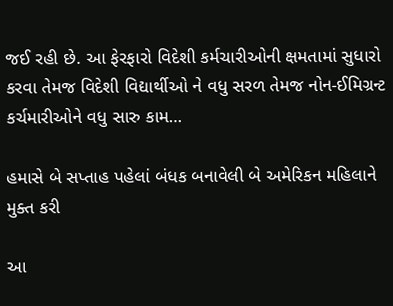જઈ રહી છે. આ ફેરફારો વિદેશી કર્મચારીઓની ક્ષમતામાં સુધારો કરવા તેમજ વિદેશી વિદ્યાર્થીઓ ને વધુ સરળ તેમજ નોન-ઈમિગ્રન્ટ કર્ચમારીઓને વધુ સારુ કામ…

હમાસે બે સપ્તાહ પહેલાં બંધક બનાવેલી બે અમેરિકન મહિલાને મુક્ત કરી

આ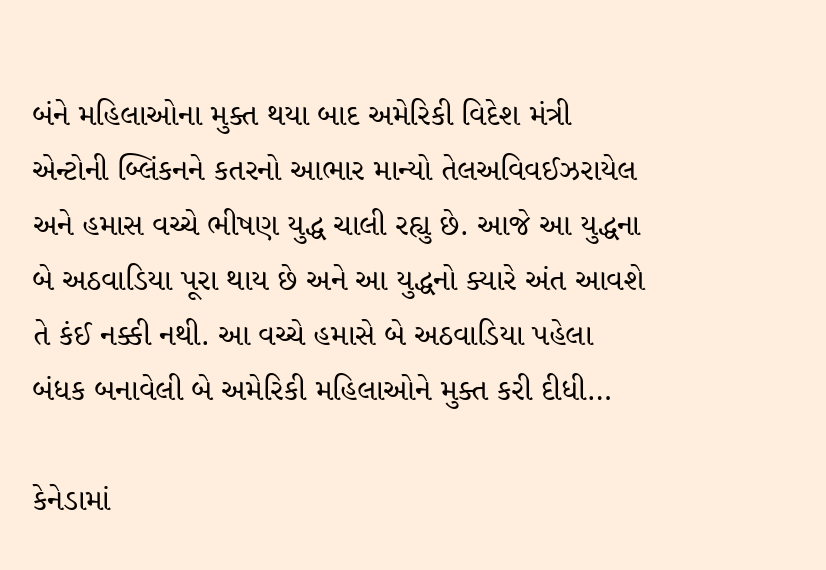બંને મહિલાઓના મુક્ત થયા બાદ અમેરિકી વિદેશ મંત્રી એન્ટોની બ્લિંકનને કતરનો આભાર માન્યો તેલઅવિવઈઝરાયેલ અને હમાસ વચ્ચે ભીષણ યુદ્ધ ચાલી રહ્યુ છે. આજે આ યુદ્ધના બે અઠવાડિયા પૂરા થાય છે અને આ યુદ્ધનો ક્યારે અંત આવશે તે કંઈ નક્કી નથી. આ વચ્ચે હમાસે બે અઠવાડિયા પહેલા બંધક બનાવેલી બે અમેરિકી મહિલાઓને મુક્ત કરી દીધી…

કેનેડામાં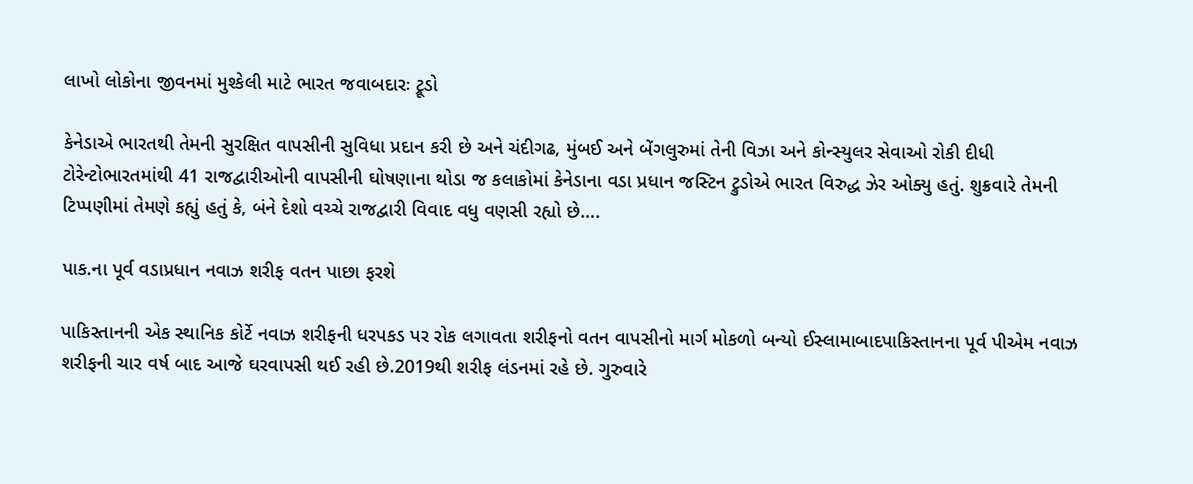લાખો લોકોના જીવનમાં મુશ્કેલી માટે ભારત જવાબદારઃ ટ્રૂડો

કેનેડાએ ભારતથી તેમની સુરક્ષિત વાપસીની સુવિધા પ્રદાન કરી છે અને ચંદીગઢ, મુંબઈ અને બેંગલુરુમાં તેની વિઝા અને કોન્સ્યુલર સેવાઓ રોકી દીધી ટોરેન્ટોભારતમાંથી 41 રાજદ્વારીઓની વાપસીની ઘોષણાના થોડા જ કલાકોમાં કેનેડાના વડા પ્રધાન જસ્ટિન ટ્રુડોએ ભારત વિરુદ્ધ ઝેર ઓક્યુ હતું. શુક્રવારે તેમની ટિપ્પણીમાં તેમણે કહ્યું હતું કે, બંને દેશો વચ્ચે રાજદ્વારી વિવાદ વધુ વણસી રહ્યો છે….

પાક.ના પૂર્વ વડાપ્રધાન નવાઝ શરીફ વતન પાછા ફરશે

પાકિસ્તાનની એક સ્થાનિક કોર્ટે નવાઝ શરીફની ધરપકડ પર રોક લગાવતા શરીફનો વતન વાપસીનો માર્ગ મોકળો બન્યો ઈસ્લામાબાદપાકિસ્તાનના પૂર્વ પીએમ નવાઝ શરીફની ચાર વર્ષ બાદ આજે ઘરવાપસી થઈ રહી છે.2019થી શરીફ લંડનમાં રહે છે. ગુરુવારે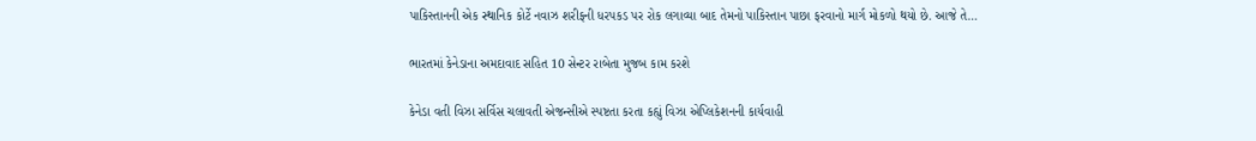પાકિસ્તાનની એક સ્થાનિક કોર્ટે નવાઝ શરીફની ધરપકડ પર રોક લગાવ્યા બાદ તેમનો પાકિસ્તાન પાછા ફરવાનો માર્ગ મોકળો થયો છે. આજે તે…

ભારતમાં કેનેડાના અમદાવાદ સહિત 10 સેન્ટર રાબેતા મુજબ કામ કરશે

કેનેડા વતી વિઝા સર્વિસ ચલાવતી એજન્સીએ સ્પષ્ટતા કરતા કહ્યું વિઝા એપ્લિકેશનની કાર્યવાહી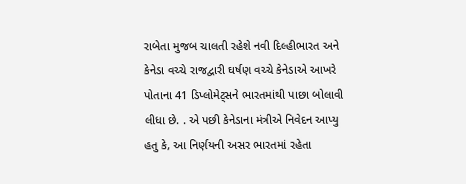રાબેતા મુજબ ચાલતી રહેશે નવી દિલ્હીભારત અને કેનેડા વચ્ચે રાજદ્વારી ઘર્ષણ વચ્ચે કેનેડાએ આખરે પોતાના 41 ડિપ્લોમેટ્સને ભારતમાંથી પાછા બોલાવી લીધા છે. . એ પછી કેનેડાના મંત્રીએ નિવેદન આપ્યુ હતુ કે, આ નિર્ણયની અસર ભારતમાં રહેતા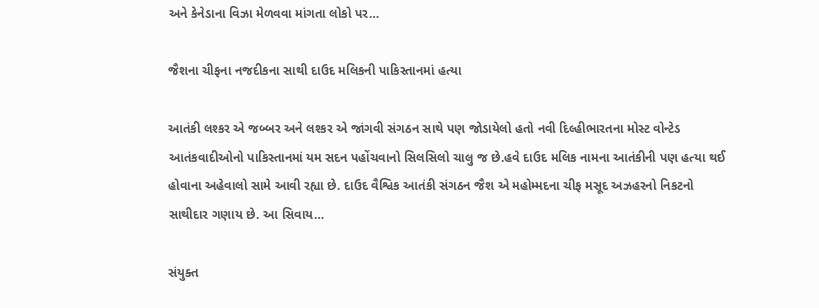અને કેનેડાના વિઝા મેળવવા માંગતા લોકો પર…

જૈશના ચીફના નજદીકના સાથી દાઉદ મલિકની પાકિસ્તાનમાં હત્યા

આતંકી લશ્કર એ જબ્બર અને લશ્કર એ જાંગવી સંગઠન સાથે પણ જોડાયેલો હતો નવી દિલ્હીભારતના મોસ્ટ વોન્ટેડ આતંકવાદીઓનો પાકિસ્તાનમાં યમ સદન પહોંચવાનો સિલસિલો ચાલુ જ છે.હવે દાઉદ મલિક નામના આતંકીની પણ હત્યા થઈ હોવાના અહેવાલો સામે આવી રહ્યા છે. દાઉદ વૈશ્વિક આતંકી સંગઠન જૈશ એ મહોમ્મદના ચીફ મસૂદ અઝહરનો નિકટનો સાથીદાર ગણાય છે. આ સિવાય…

સંયુક્ત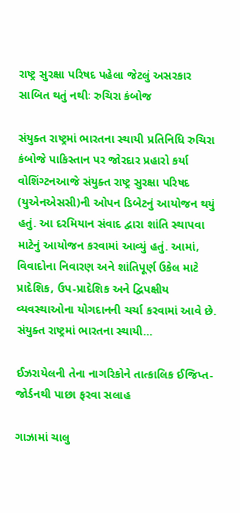રાષ્ટ્ર સુરક્ષા પરિષદ પહેલા જેટલું અસરકાર સાબિત થતું નથીઃ રુચિરા કંબોજ

સંયુક્ત રાષ્ટ્રમાં ભારતના સ્થાયી પ્રતિનિધિ રુચિરા કંબોજે પાકિસ્તાન પર જોરદાર પ્રહારો કર્યા વોશિંગ્ટનઆજે સંયુક્ત રાષ્ટ્ર સુરક્ષા પરિષદ (યુએનએસસી)ની ઓપન ડિબેટનું આયોજન થયું હતું. આ દરમિયાન સંવાદ દ્વારા શાંતિ સ્થાપવા માટેનું આયોજન કરવામાં આવ્યું હતું. આમાં, વિવાદોના નિવારણ અને શાંતિપૂર્ણ ઉકેલ માટે પ્રાદેશિક, ઉપ-પ્રાદેશિક અને દ્વિપક્ષીય વ્યવસ્થાઓના યોગદાનની ચર્ચા કરવામાં આવે છે. સંયુક્ત રાષ્ટ્રમાં ભારતના સ્થાયી…

ઈઝરાયેલની તેના નાગરિકોને તાત્કાલિક ઈજિપ્ત-જોર્ડનથી પાછા ફરવા સલાહ

ગાઝામાં ચાલુ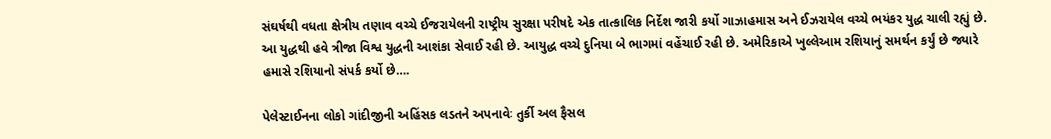સંઘર્ષથી વધતા ક્ષેત્રીય તણાવ વચ્ચે ઈજરાયેલની રાષ્ટ્રીય સુરક્ષા પરીષદે એક તાત્કાલિક નિર્દેશ જારી કર્યો ગાઝાહમાસ અને ઈઝરાયેલ વચ્ચે ભયંકર યુદ્ધ ચાલી રહ્યું છે. આ યુદ્ધથી હવે ત્રીજા વિશ્વ યુદ્ધની આશંકા સેવાઈ રહી છે. આયુદ્ધ વચ્ચે દુનિયા બે ભાગમાં વહેંચાઈ રહી છે. અમેરિકાએ ખુલ્લેઆમ રશિયાનું સમર્થન કર્યું છે જ્યારે હમાસે રશિયાનો સંપર્ક કર્યો છે….

પેલેસ્ટાઈનના લોકો ગાંદીજીની અહિંસક લડતને અપનાવેઃ તુર્કી અલ ફૈસલ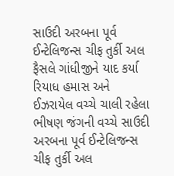સાઉદી અરબના પૂર્વ ઈન્ટેલિજન્સ ચીફ તુર્કી અલ ફૈસલે ગાંધીજીને યાદ કર્યા રિયાધ હમાસ અને ઈઝરાયેલ વચ્ચે ચાલી રહેલા ભીષણ જંગની વચ્ચે સાઉદી અરબના પૂર્વ ઈન્ટેલિજન્સ ચીફ તુર્કી અલ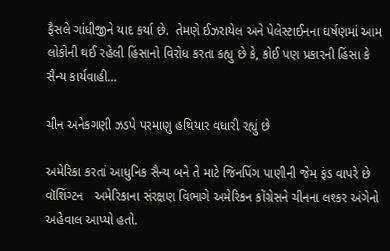ફૈસલે ગાંધીજીને યાદ કર્યા છે.  તેમણે ઈઝરાયેલ અને પેલેસ્ટાઈનના ઘર્ષણમાં આમ લોકોની થઈ રહેલી હિંસાનો વિરોધ કરતા કહ્યુ છે કે, કોઈ પણ પ્રકારની હિંસા કે સૈન્ય કાર્યવાહી…

ચીન અનેકગણી ઝડપે પરમાણુ હથિયાર વધારી રહ્યું છે

અમેરિકા કરતાં આધુનિક સૈન્ય બને તે માટે જિનપિંગ પાણીની જેમ ફંડ વાપરે છે વૉશિંગ્ટન   અમેરિકાના સંરક્ષણ વિભાગે અમેરિકન કોંગ્રેસને ચીનના લશ્કર અંગેનો અહેવાલ આપ્યો હતો.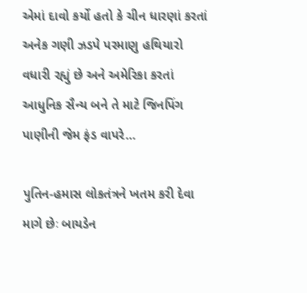એમાં દાવો કર્યો હતો કે ચીન ધારણાં કરતાં અનેક ગણી ઝડપે પરમાણુ હથિયારો વધારી રહ્યું છે અને અમેરિકા કરતાં આધુનિક સૈન્ય બને તે માટે જિનપિંગ પાણીની જેમ ફંડ વાપરે…

પુતિન-હમાસ લોકતંત્રને ખતમ કરી દેવા માગે છેઃ બાયડેન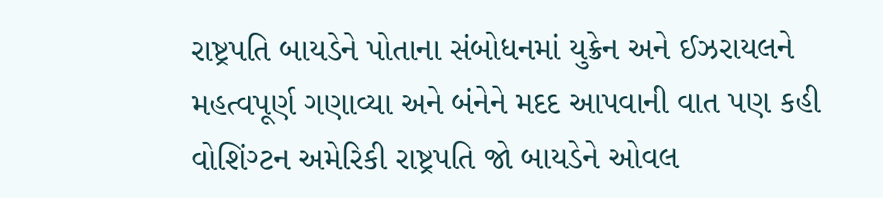રાષ્ટ્રપતિ બાયડેને પોતાના સંબોધનમાં યુક્રેન અને ઈઝરાયલને મહત્વપૂર્ણ ગણાવ્યા અને બંનેને મદદ આપવાની વાત પણ કહી વોશિંગ્ટન અમેરિકી રાષ્ટ્રપતિ જો બાયડેને ઓવલ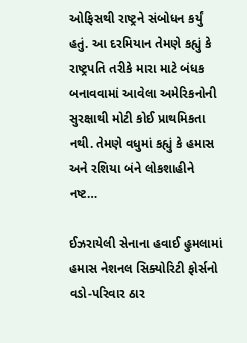ઓફિસથી રાષ્ટ્રને સંબોધન કર્યું હતું. આ દરમિયાન તેમણે કહ્યું કે રાષ્ટ્રપતિ તરીકે મારા માટે બંધક બનાવવામાં આવેલા અમેરિકનોની સુરક્ષાથી મોટી કોઈ પ્રાથમિકતા નથી. તેમણે વધુમાં કહ્યું કે હમાસ અને રશિયા બંને લોકશાહીને નષ્ટ…

ઈઝરાયેલી સેનાના હવાઈ હુમલામાં હમાસ નેશનલ સિક્યોરિટી ફોર્સનો વડો-પરિવાર ઠાર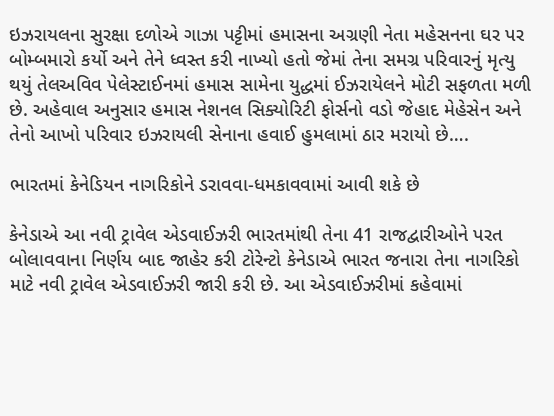ઇઝરાયલના સુરક્ષા દળોએ ગાઝા પટ્ટીમાં હમાસના અગ્રણી નેતા મહેસનના ઘર પર બોમ્બમારો કર્યો અને તેને ધ્વસ્ત કરી નાખ્યો હતો જેમાં તેના સમગ્ર પરિવારનું મૃત્યુ થયું તેલઅવિવ પેલેસ્ટાઈનમાં હમાસ સામેના યુદ્ધમાં ઈઝરાયેલને મોટી સફળતા મળી છે. અહેવાલ અનુસાર હમાસ નેશનલ સિક્યોરિટી ફોર્સનો વડો જેહાદ મેહેસેન અને તેનો આખો પરિવાર ઇઝરાયલી સેનાના હવાઈ હુમલામાં ઠાર મરાયો છે….

ભારતમાં કેનેડિયન નાગરિકોને ડરાવવા-ધમકાવવામાં આવી શકે છે

કેનેડાએ આ નવી ટ્રાવેલ એડવાઈઝરી ભારતમાંથી તેના 41 રાજદ્વારીઓને પરત બોલાવવાના નિર્ણય બાદ જાહેર કરી ટોરેન્ટો કેનેડાએ ભારત જનારા તેના નાગરિકો માટે નવી ટ્રાવેલ એડવાઈઝરી જારી કરી છે. આ એડવાઈઝરીમાં કહેવામાં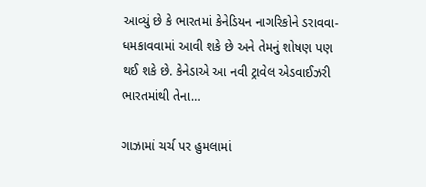આવ્યું છે કે ભારતમાં કેનેડિયન નાગરિકોને ડરાવવા-ધમકાવવામાં આવી શકે છે અને તેમનું શોષણ પણ થઈ શકે છે. કેનેડાએ આ નવી ટ્રાવેલ એડવાઈઝરી ભારતમાંથી તેના…

ગાઝામાં ચર્ચ પર હુમલામાં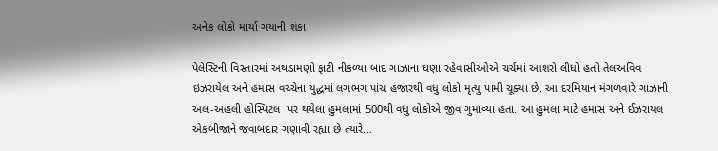અનેક લોકો માર્યા ગયાની શંકા

પેલેસ્ટિની વિસ્તારમાં અથડામણો ફાટી નીકળ્યા બાદ ગાઝાના ઘણા રહેવાસીઓએ ચર્ચમાં આશરો લીધો હતો તેલઅવિવ ઇઝરાયેલ અને હમાસ વચ્ચેના યુદ્ધમાં લગભગ પાંચ હજારથી વધુ લોકો મૃત્યુ પામી ચૂક્યા છે. આ દરમિયાન મંગળવારે ગાઝાની અલ-અહલી હોસ્પિટલ  પર થયેલા હુમલામાં 500થી વધુ લોકોએ જીવ ગુમાવ્યા હતા. આ હુમલા માટે હમાસ અને ઈઝરાયલ એકબીજાને જવાબદાર ગણાવી રહ્યા છે ત્યારે…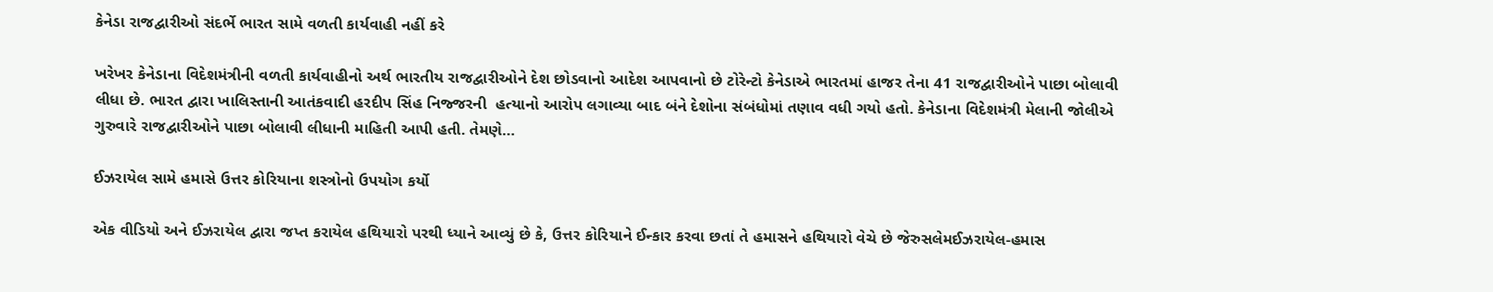કેનેડા રાજદ્વારીઓ સંદર્ભે ભારત સામે વળતી કાર્યવાહી નહીં કરે

ખરેખર કેનેડાના વિદેશમંત્રીની વળતી કાર્યવાહીનો અર્થ ભારતીય રાજદ્વારીઓને દેશ છોડવાનો આદેશ આપવાનો છે ટોરેન્ટો કેનેડાએ ભારતમાં હાજર તેના 41 રાજદ્વારીઓને પાછા બોલાવી લીધા છે. ભારત દ્વારા ખાલિસ્તાની આતંકવાદી હરદીપ સિંહ નિજ્જરની  હત્યાનો આરોપ લગાવ્યા બાદ બંને દેશોના સંબંધોમાં તણાવ વધી ગયો હતો. કેનેડાના વિદેશમંત્રી મેલાની જોલીએ ગુરુવારે રાજદ્વારીઓને પાછા બોલાવી લીધાની માહિતી આપી હતી. તેમણે…

ઈઝરાયેલ સામે હમાસે ઉત્તર કોરિયાના શસ્ત્રોનો ઉપયોગ કર્યો

એક વીડિયો અને ઈઝરાયેલ દ્વારા જપ્ત કરાયેલ હથિયારો પરથી ધ્યાને આવ્યું છે કે, ઉત્તર કોરિયાને ઈન્કાર કરવા છતાં તે હમાસને હથિયારો વેચે છે જેરુસલેમઈઝરાયેલ-હમાસ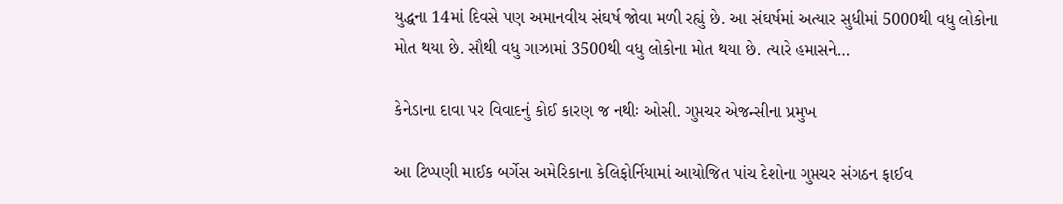યુદ્ધના 14માં દિવસે પણ અમાનવીય સંઘર્ષ જોવા મળી રહ્યું છે. આ સંઘર્ષમાં અત્યાર સુધીમાં 5000થી વધુ લોકોના મોત થયા છે. સૌથી વધુ ગાઝામાં 3500થી વધુ લોકોના મોત થયા છે. ત્યારે હમાસને…

કેનેડાના દાવા પર વિવાદનું કોઈ કારણ જ નથીઃ ઓસી. ગુપ્તચર એજન્સીના પ્રમુખ

આ ટિપ્પણી માઈક બર્ગેસ અમેરિકાના કેલિફોર્નિયામાં આયોજિત પાંચ દેશોના ગુપ્તચર સંગઠન ફાઈવ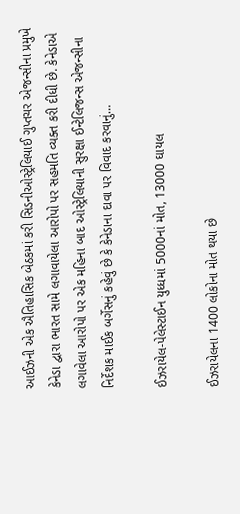આઈઝની એક ઐતિહાસિક બેઠકમાં કરી સિડનીઓસ્ટ્રેલિયાઈ ગુપ્તચર એજન્સીના પ્રમુખે કેનેડા દ્વારા ભારત સામે લગાવાયેલા આરોપો પર સહમતિ વ્યક્ત કરી દીધી છે. કેનેડાએ લગાવેલા આરોપો પર એક મહિના બાદ ઓસ્ટ્રેલિયાની સુરક્ષા ઈન્ટેલિજન્સ એજન્સીના નિર્દેશક માઈક બર્ગેસનું કહેવું છે કે કેનેડાના દાવા પર વિવાદ કરવાનું…

ઈઝરાયેલ-પેલેસ્ટાઈન યુધ્ધમાં 5000નાં મોત, 13000 ઘાયલ

ઈઝરાયેલના 1400 લોકોના મોત થયા છે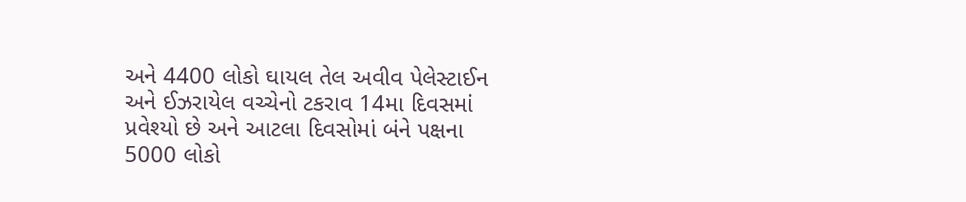અને 4400 લોકો ઘાયલ તેલ અવીવ પેલેસ્ટાઈન અને ઈઝરાયેલ વચ્ચેનો ટકરાવ 14મા દિવસમાં પ્રવેશ્યો છે અને આટલા દિવસોમાં બંને પક્ષના 5000 લોકો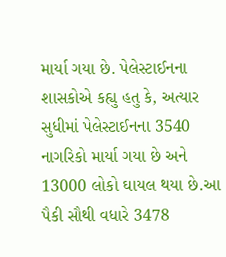માર્યા ગયા છે. પેલેસ્ટાઈનના શાસકોએ કહ્યુ હતુ કે, અત્યાર સુધીમાં પેલેસ્ટાઈનના 3540 નાગરિકો માર્યા ગયા છે અને 13000 લોકો ઘાયલ થયા છે.આ પૈકી સૌથી વધારે 3478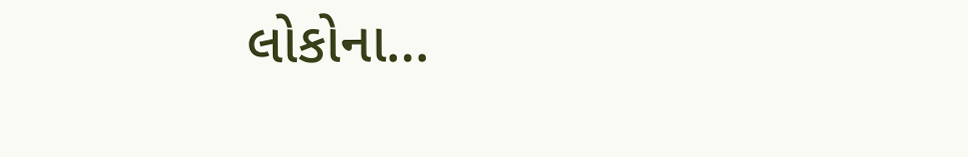લોકોના…